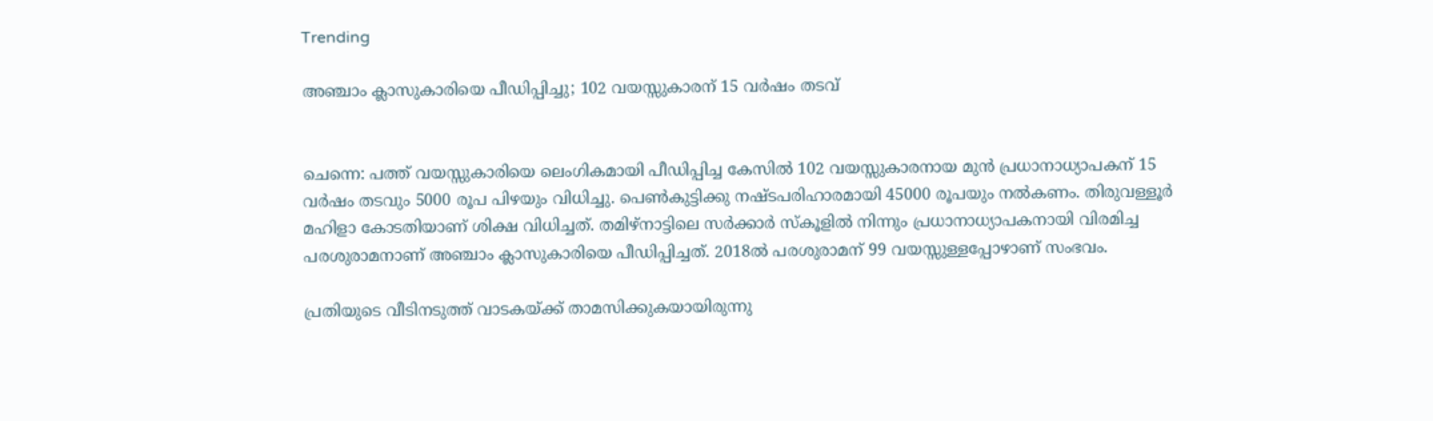Trending

അഞ്ചാം ക്ലാസുകാരിയെ പീഡിപ്പിച്ചു; 102 വയസ്സുകാരന് 15 വർഷം തടവ്


ചെന്നെ: പത്ത് വയസ്സുകാരിയെ ലെംഗികമായി പീഡിപ്പിച്ച കേസിൽ 102 വയസ്സുകാരനായ മുൻ പ്രധാനാധ്യാപകന് 15 വർഷം തടവും 5000 രൂപ പിഴയും വിധിച്ചു. പെൺകുട്ടിക്കു നഷ്ടപരിഹാരമായി 45000 രൂപയും നൽകണം. തിരുവള്ളൂർ മഹിളാ കോടതിയാണ് ശിക്ഷ വിധിച്ചത്. തമിഴ്‌നാട്ടിലെ സർക്കാർ സ്‌കൂളിൽ നിന്നും പ്രധാനാധ്യാപകനായി വിരമിച്ച പരശുരാമനാണ് അഞ്ചാം ക്ലാസുകാരിയെ പീഡിപ്പിച്ചത്. 2018ൽ പരശുരാമന് 99 വയസ്സുള്ളപ്പോഴാണ് സംഭവം.

പ്രതിയുടെ വീടിനടുത്ത് വാടകയ്ക്ക് താമസിക്കുകയായിരുന്നു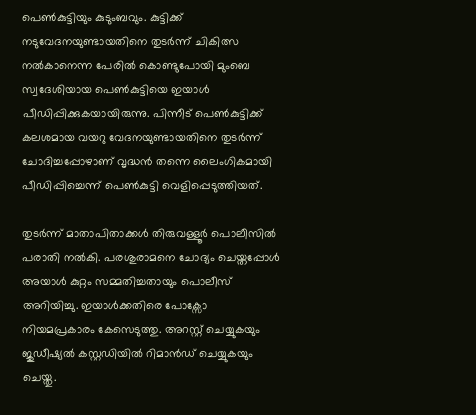പെൺകുട്ടിയും കുടുംബവും. കുട്ടിക്ക് നടുവേദനയുണ്ടായതിനെ തുടർന്ന് ചികിത്സ നൽകാനെന്ന പേരിൽ കൊണ്ടുപോയി മുംബെ സ്വദേശിയായ പെൺകുട്ടിയെ ഇയാൾ പീഡിപ്പിക്കുകയായിരുന്നു. പിന്നീട് പെൺകുട്ടിക്ക് കലശമായ വയറു വേദനയുണ്ടായതിനെ തുടർന്ന് ചോദിച്ചപ്പോഴാണ് വൃദ്ധൻ തന്നെ ലൈംഗികമായി പീഡിപ്പിച്ചെന്ന് പെൺകുട്ടി വെളിപ്പെടുത്തിയത്.

തുടർന്ന് മാതാപിതാക്കൾ തിരുവള്ളൂർ പൊലീസിൽ പരാതി നൽകി. പരശുരാമനെ ചോദ്യം ചെയ്തപ്പോൾ അയാൾ കുറ്റം സമ്മതിച്ചതായും പൊലീസ് അറിയിച്ചു. ഇയാള്‍ക്കതിരെ പോക്സോ നിയമപ്രകാരം കേസെടുത്തു. അറസ്റ്റ് ചെയ്യുകയും ജുഡീഷ്യൽ കസ്റ്റഡിയിൽ റിമാൻഡ് ചെയ്യുകയും ചെയ്തു.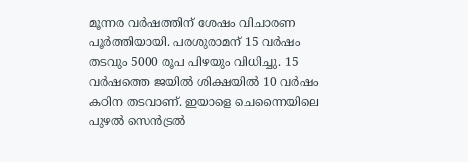മൂന്നര വർഷത്തിന് ശേഷം വിചാരണ പൂർത്തിയായി. പരശുരാമന് 15 വർഷം തടവും 5000 രൂപ പിഴയും വിധിച്ചു. 15 വർഷത്തെ ജയിൽ ശിക്ഷയിൽ 10 വർഷം കഠിന തടവാണ്. ഇയാളെ ചെന്നൈയിലെ പുഴൽ സെൻട്രൽ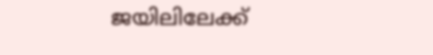ജയിലിലേക്ക്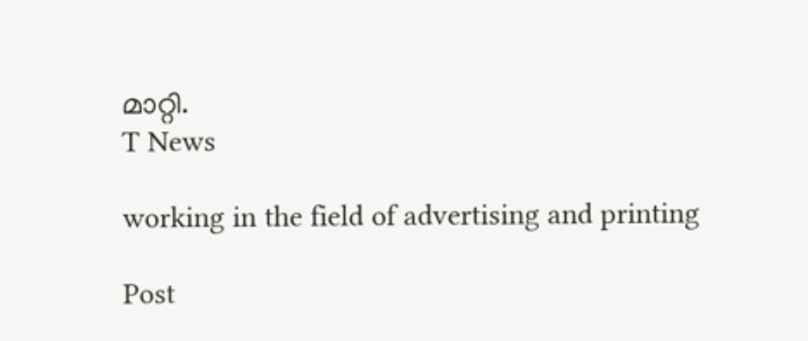മാറ്റി.
T News

working in the field of advertising and printing

Post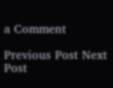a Comment

Previous Post Next Post